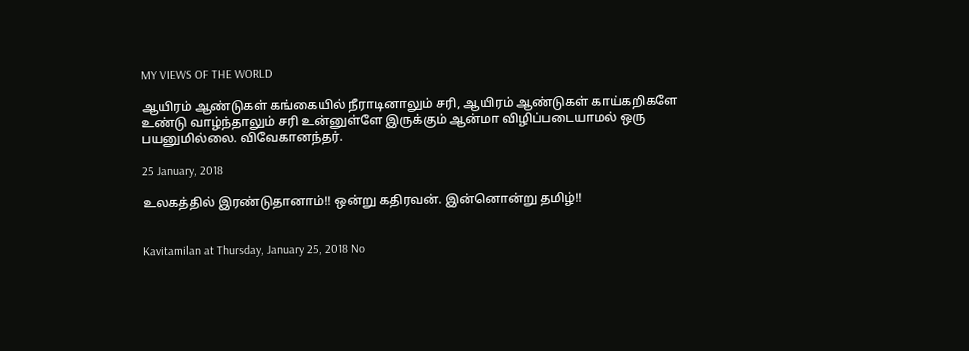MY VIEWS OF THE WORLD

ஆயிரம் ஆண்டுகள் கங்கையில் நீராடினாலும் சரி, ஆயிரம் ஆண்டுகள் காய்கறிகளே உண்டு வாழ்ந்தாலும் சரி உன்னுள்ளே இருக்கும் ஆன்மா விழிப்படையாமல் ஒரு பயனுமில்லை. விவேகானந்தர்.

25 January, 2018

உலகத்தில் இரண்டுதானாம்!! ஒன்று கதிரவன். இன்னொன்று தமிழ்!!


Kavitamilan at Thursday, January 25, 2018 No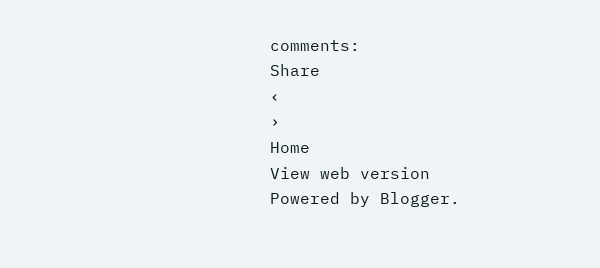comments:
Share
‹
›
Home
View web version
Powered by Blogger.